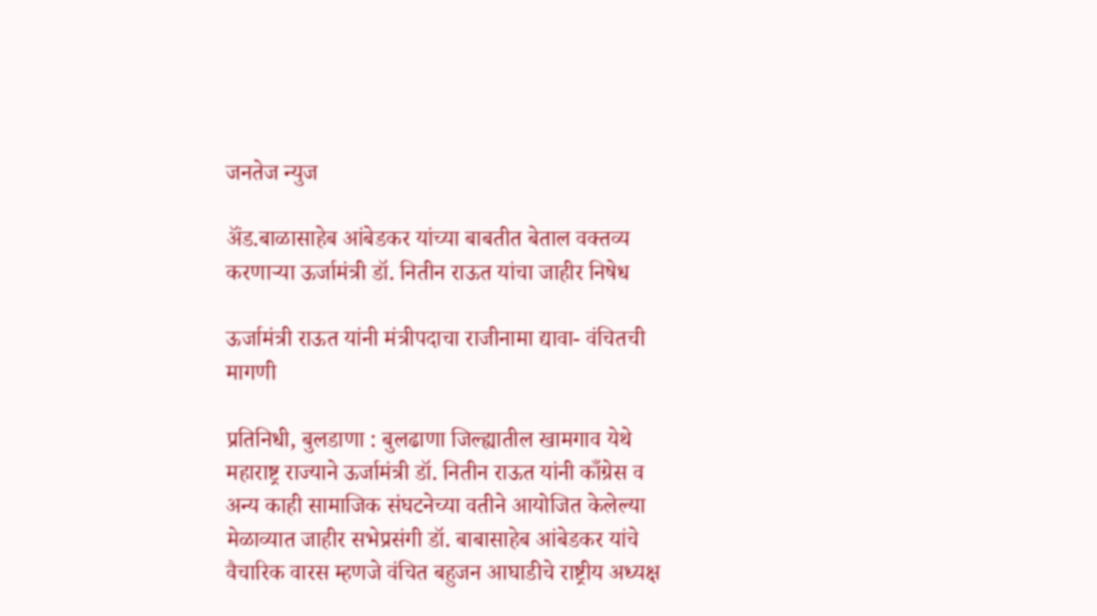जनतेज न्युज

ॲंड.बाळासाहेब आंबेडकर यांच्या बाबतीत बेताल वक्तव्य करणाऱ्या ऊर्जामंत्री डॉ. नितीन राऊत यांचा जाहीर निषेध

ऊर्जामंत्री राऊत यांनी मंत्रीपदाचा राजीनामा द्यावा- वंचितची मागणी

प्रतिनिधी, बुलडाणा : बुलढाणा जिल्ह्यातील खामगाव येथे महाराष्ट्र राज्याने ऊर्जामंत्री डॉ. नितीन राऊत यांनी काँग्रेस व अन्य काही सामाजिक संघटनेच्या वतीने आयोजित केलेल्या मेळाव्यात जाहीर सभेप्रसंगी डॉ. बाबासाहेब आंबेडकर यांचे वैचारिक वारस म्हणजे वंचित बहुजन आघाडीचे राष्ट्रीय अध्यक्ष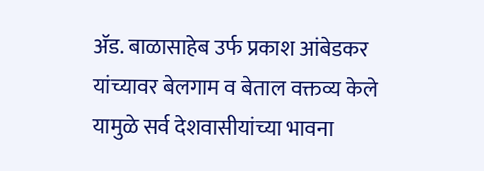अ‍ॅड. बाळासाहेब उर्फ प्रकाश आंबेडकर यांच्यावर बेलगाम व बेताल वक्तव्य केले यामुळे सर्व देशवासीयांच्या भावना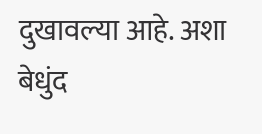दुखावल्या आहे. अशा बेधुंद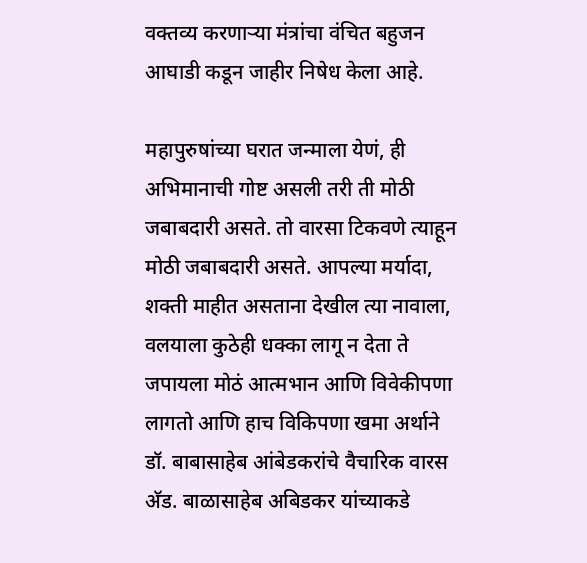वक्तव्य करणाऱ्या मंत्रांचा वंचित बहुजन आघाडी कडून जाहीर निषेध केला आहे.

महापुरुषांच्या घरात जन्माला येणं, ही अभिमानाची गोष्ट असली तरी ती मोठी जबाबदारी असते. तो वारसा टिकवणे त्याहून मोठी जबाबदारी असते. आपल्या मर्यादा, शक्ती माहीत असताना देखील त्या नावाला, वलयाला कुठेही धक्का लागू न देता ते जपायला मोठं आत्मभान आणि विवेकीपणा लागतो आणि हाच विकिपणा खमा अर्थाने डॉ. बाबासाहेब आंबेडकरांचे वैचारिक वारस अ‍ॅड. बाळासाहेब अबिडकर यांच्याकडे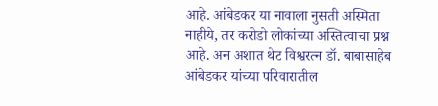आहे. आंबेडकर या नावाला नुसती अस्मिता नाहीये, तर करोडो लोकांच्या अस्तित्वाचा प्रश्न आहे. अन अशात थेट विश्वरत्न डॉ. बाबासाहेब आंबेडकर यांच्या परिवारातील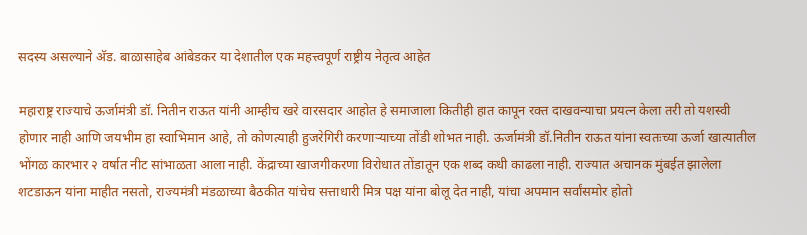सदस्य असल्याने अ‍ॅड. बाळासाहेब आंबेडकर या देशातील एक महत्त्वपूर्ण राष्ट्रीय नेतृत्व आहेत

महाराष्ट्र राज्याचे ऊर्जामंत्री डॉ. नितीन राऊत यांनी आम्हीच खरे वारसदार आहोत हे समाजाला कितीही हात कापून रक्त दाखवन्याचा प्रयत्न केला तरी तो यशस्वी होणार नाही आणि जयभीम हा स्वाभिमान आहे, तो कोणत्याही हुजरेगिरी करणाऱ्याच्या तोंडी शोभत नाही. ऊर्जामंत्री डॉ.नितीन राऊत यांना स्वतःच्या ऊर्जा खात्यातील भोंगळ कारभार २ वर्षात नीट सांभाळता आला नाही. केंद्राच्या खाजगीकरणा विरोधात तोंडातून एक शब्द कधी काढला नाही. राज्यात अचानक मुंबईत झालेला शटडाऊन यांना माहीत नसतो, राज्यमंत्री मंडळाच्या बैठकीत यांचेच सत्ताधारी मित्र पक्ष यांना बोलू देत नाही, यांचा अपमान सर्वांसमोर होतो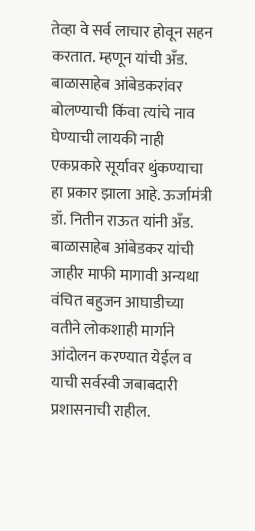तेव्हा वे सर्व लाचार होवून सहन करतात. म्हणून यांची अँड. बाळासाहेब आंबेडकरांवर बोलण्याची किंवा त्यांचे नाव घेण्याची लायकी नाही एकप्रकारे सूर्यावर थुंकण्याचा हा प्रकार झाला आहे. ऊर्जामंत्री डॉ. नितीन राऊत यांनी अँड. बाळासाहेब आंबेडकर यांची जाहीर माफी मागावी अन्यथा वंचित बहुजन आघाडीच्या वतीने लोकशाही मार्गाने आंदोलन करण्यात येईल व याची सर्वस्वी जबाबदारी प्रशासनाची राहील.